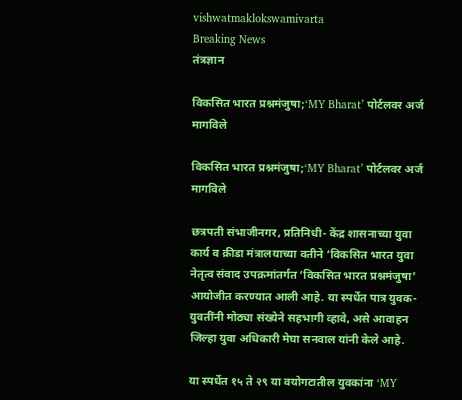vishwatmaklokswamivarta
Breaking News
तंत्रज्ञान

विकसित भारत प्रश्नमंजुषा;‘MY Bharat’ पोर्टलवर अर्ज मागविले

विकसित भारत प्रश्नमंजुषा;‘MY Bharat’ पोर्टलवर अर्ज मागविले

छत्रपती संभाजीनगर, प्रतिनिधी- केंद्र शासनाच्या युवा कार्य व क्रीडा मंत्रालयाच्या वतीने ‘विकसित भारत युवा नेतृत्व संवाद उपक्रमांतर्गत ‘विकसित भारत प्रश्नमंजुषा’ आयोजीत करण्यात आली आहे. या स्पर्धेत पात्र युवक-युवतींनी मोठ्या संख्येने सहभागी व्हावे, असे आवाहन जिल्हा युवा अधिकारी मेघा सनवाल यांनी केले आहे.

या स्पर्धेत १५ ते २९ या वयोगटातील युवकांना ‘MY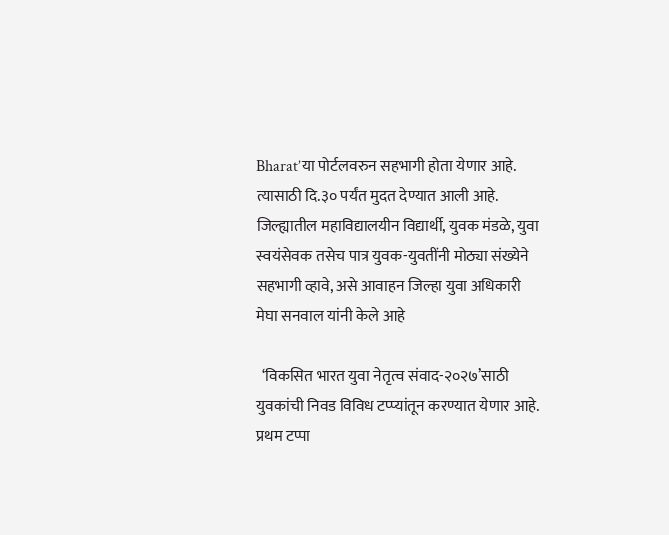Bharat’या पोर्टलवरुन सहभागी होता येणार आहे. त्यासाठी दि.३० पर्यंत मुदत देण्यात आली आहे. जिल्ह्यातील महाविद्यालयीन विद्यार्थी, युवक मंडळे, युवा स्वयंसेवक तसेच पात्र युवक-युवतींनी मोठ्या संख्येने सहभागी व्हावे, असे आवाहन जिल्हा युवा अधिकारी मेघा सनवाल यांनी केले आहे

  ‘विकसित भारत युवा नेतृत्व संवाद-२०२७’साठी युवकांची निवड विविध टप्प्यांतून करण्यात येणार आहे. प्रथम टप्पा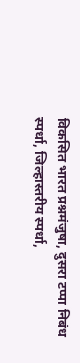विकसित भारत प्रश्नमंजुषा, दुसरा टप्पा निबंध स्पर्धा, जिल्हास्तरीय स्पर्धा,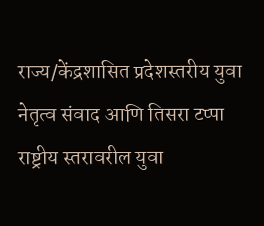राज्य/केंद्रशासित प्रदेशस्तरीय युवा नेतृत्व संवाद आणि तिसरा टप्पा राष्ट्रीय स्तरावरील युवा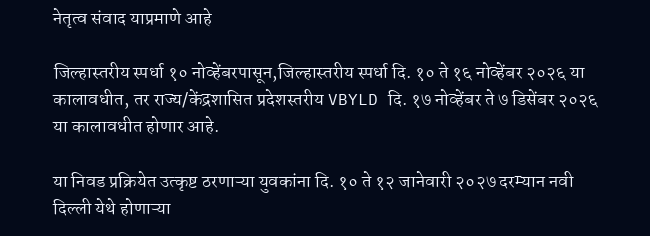नेतृत्व संवाद याप्रमाणे आहे

जिल्हास्तरीय स्पर्धा १० नोव्हेंबरपासून,जिल्हास्तरीय स्पर्धा दि. १० ते १६ नोव्हेंबर २०२६ या कालावधीत, तर राज्य/केंद्रशासित प्रदेशस्तरीय VBYLD दि. १७ नोव्हेंबर ते ७ डिसेंबर २०२६ या कालावधीत होणार आहे.

या निवड प्रक्रियेत उत्कृष्ट ठरणाऱ्या युवकांना दि. १० ते १२ जानेवारी २०२७ दरम्यान नवी दिल्ली येथे होणाऱ्या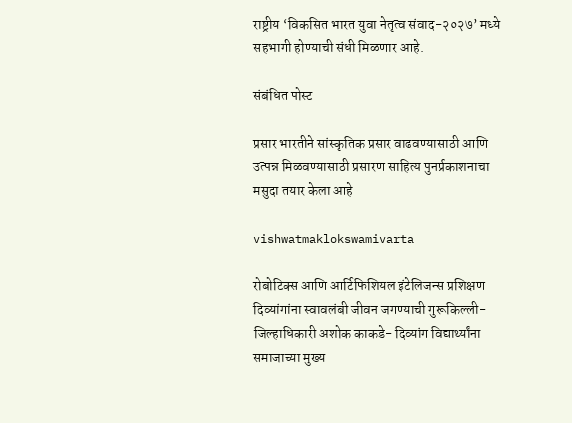राष्ट्रीय ‘विकसित भारत युवा नेतृत्व संवाद-२०२७’ मध्ये सहभागी होण्याची संधी मिळणार आहे.

संबंधित पोस्ट

प्रसार भारतीने सांस्कृतिक प्रसार वाढवण्यासाठी आणि उत्पन्न मिळवण्यासाठी प्रसारण साहित्य पुनर्प्रकाशनाचा मसुदा तयार केला आहे

vishwatmaklokswamivarta

रोबोटिक्स आणि आर्टिफिशियल इंटेलिजन्स प्रशिक्षण दिव्यांगांना स्वावलंबी जीवन जगण्याची गुरूकिल्ली- जिल्हाधिकारी अशोक काकडे- दिव्यांग विद्यार्थ्यांना समाजाच्या मुख्य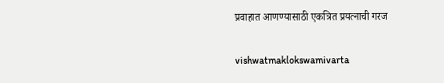प्रवाहात आणण्यासाठी एकत्रित प्रयत्नाची गरज

vishwatmaklokswamivarta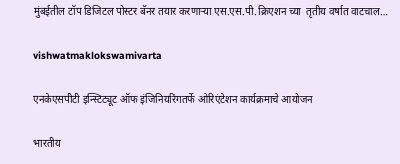मुंबईतील टॉप डिजिटल पोस्टर बॅनर तयार करणाऱ्या एस.एस.पी.क्रिएशन च्या  तृतीय वर्षात वाटचाल…

vishwatmaklokswamivarta

एनकेएसपीटी इन्स्टिट्यूट ऑफ इंजिनियरिंगतर्फे ओरिएंटेशन कार्यक्रमाचे आयोजन

भारतीय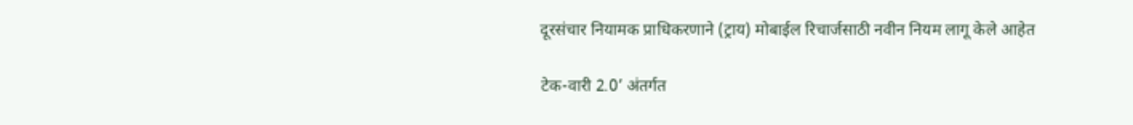दूरसंचार नियामक प्राधिकरणाने (ट्राय) मोबाईल रिचार्जसाठी नवीन नियम लागू केले आहेत

टेक-वारी 2.0’ अंतर्गत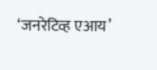‘जनरेटिव्ह एआय’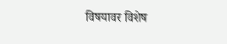विषयावर विशेष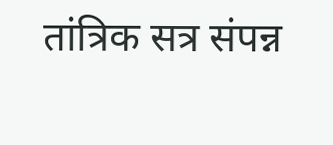तांत्रिक सत्र संपन्न